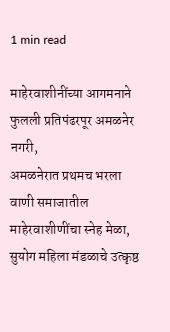1 min read

माहेरवाशीनींच्या आगमनाने फुलली प्रतिपंढरपूर अमळनेर नगरी,
अमळनेरात प्रथमच भरला वाणी समाजातील माहेरवाशीणींचा स्नेह मेळा,
सुयोग महिला मंडळाचे उत्कृष्ठ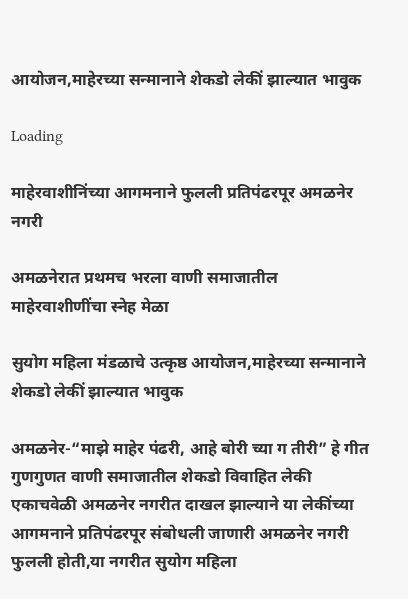आयोजन,माहेरच्या सन्मानाने शेकडो लेकीं झाल्यात भावुक

Loading

माहेरवाशीनिंच्या आगमनाने फुलली प्रतिपंढरपूर अमळनेर नगरी

अमळनेरात प्रथमच भरला वाणी समाजातील माहेरवाशीणींचा स्नेह मेळा

सुयोग महिला मंडळाचे उत्कृष्ठ आयोजन,माहेरच्या सन्मानाने शेकडो लेकीं झाल्यात भावुक

अमळनेर-“माझे माहेर पंढरी, आहे बोरी च्या ग तीरी” हे गीत गुणगुणत वाणी समाजातील शेकडो विवाहित लेकी एकाचवेळी अमळनेर नगरीत दाखल झाल्याने या लेकींच्या आगमनाने प्रतिपंढरपूर संबोधली जाणारी अमळनेर नगरी फुलली होती,या नगरीत सुयोग महिला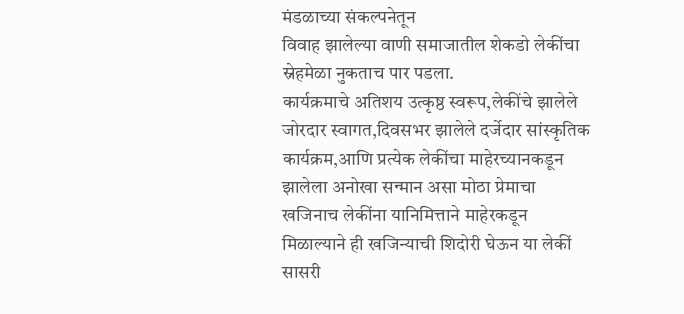मंडळाच्या संकल्पनेतून
विवाह झालेल्या वाणी समाजातील शेकडो लेकींचा स्नेहमेळा नुकताच पार पडला.
कार्यक्रमाचे अतिशय उत्कृष्ठ स्वरूप,लेकींचे झालेले जोरदार स्वागत,दिवसभर झालेले दर्जेदार सांस्कृतिक कार्यक्रम,आणि प्रत्येक लेकींचा माहेरच्यानकडून झालेला अनोखा सन्मान असा मोठा प्रेमाचा खजिनाच लेकींना यानिमित्ताने माहेरकडून मिळाल्याने ही खजिन्याची शिदोरी घेऊन या लेकीं सासरी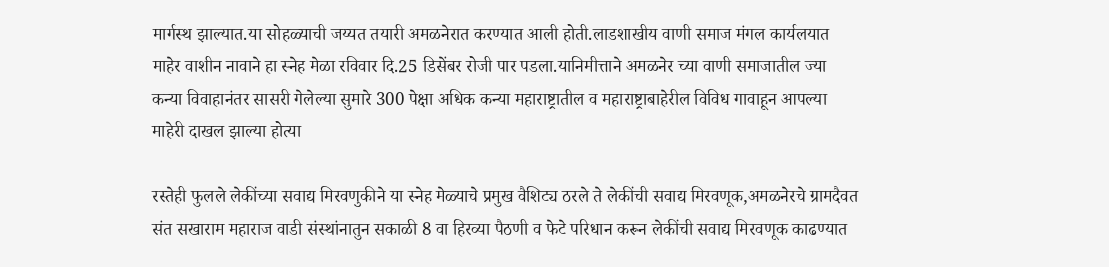मार्गस्थ झाल्यात.या सोहळ्याची जय्यत तयारी अमळनेरात करण्यात आली होती.लाडशाखीय वाणी समाज मंगल कार्यलयात माहेर वाशीन नावाने हा स्नेह मेळा रविवार दि.25 डिसेंबर रोजी पार पडला.यानिमीत्ताने अमळनेर च्या वाणी समाजातील ज्या कन्या विवाहानंतर सासरी गेलेल्या सुमारे 300 पेक्षा अधिक कन्या महाराष्ट्रातील व महाराष्ट्राबाहेरील विविध गावाहून आपल्या माहेरी दाखल झाल्या होत्या

रस्तेही फुलले लेकींच्या सवाद्य मिरवणुकीने या स्नेह मेळ्याचे प्रमुख वैशिट्य ठरले ते लेकींची सवाद्य मिरवणूक,अमळनेरचे ग्रामदैवत संत सखाराम महाराज वाडी संस्थांनातुन सकाळी 8 वा हिरव्या पैठणी व फेटे परिधान करून लेकींची सवाद्य मिरवणूक काढण्यात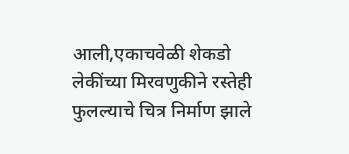आली,एकाचवेळी शेकडो लेकींच्या मिरवणुकीने रस्तेही फुलल्याचे चित्र निर्माण झाले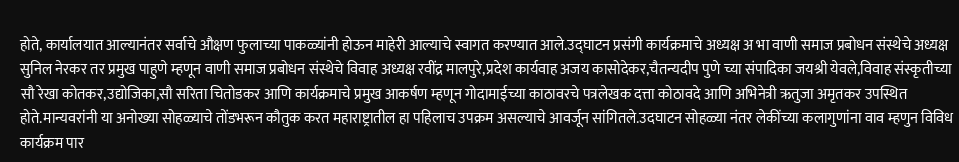होते, कार्यालयात आल्यानंतर सर्वाचे औक्षण फुलाच्या पाकळ्यांनी होऊन माहेरी आल्याचे स्वागत करण्यात आले.उद्घाटन प्रसंगी कार्यक्रमाचे अध्यक्ष अ भा वाणी समाज प्रबोधन संस्थेचे अध्यक्ष सुनिल नेरकर तर प्रमुख पाहुणे म्हणून वाणी समाज प्रबोधन संस्थेचे विवाह अध्यक्ष रवींद्र मालपुरे,प्रदेश कार्यवाह अजय कासोदेकर,चैतन्यदीप पुणे च्या संपादिका जयश्री येवले,विवाह संस्कृतीच्या सौ रेखा कोतकर,उद्योजिका,सौ सरिता चितोडकर आणि कार्यक्रमाचे प्रमुख आकर्षण म्हणून गोदामाईच्या काठावरचे पत्रलेखक दत्ता कोठावदे आणि अभिनेत्री ऋतुजा अमृतकर उपस्थित होते.मान्यवरांनी या अनोख्या सोहळ्याचे तोंडभरून कौतुक करत महाराष्ट्रातील हा पहिलाच उपक्रम असल्याचे आवर्जून सांगितले.उदघाटन सोहळ्या नंतर लेकींच्या कलागुणांना वाव म्हणुन विविध कार्यक्रम पार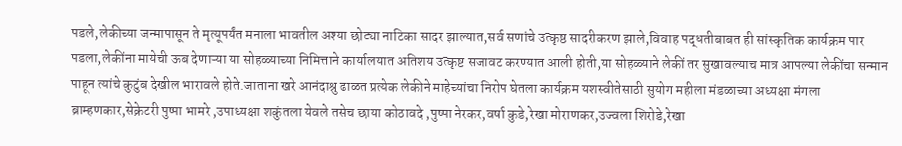पडले,लेकीच्या जन्मापासून ते मृत्यूपर्यंत मनाला भावतील अश्या छोट्या नाटिका सादर झाल्यात,सर्व सणांचे उत्कृष्ठ सादरीकरण झाले,विवाह पद्धतीबाबत ही सांस्कृतिक कार्यक्रम पार पडला,लेकींना मायेची ऊब देणाऱ्या या सोहळ्याच्या निमित्ताने कार्यालयात अतिशय उत्कृष्ट सजावट करण्यात आली होती,या सोहळ्याने लेकीं तर सुखावल्याच मात्र आपल्या लेकींचा सन्मान पाहून त्यांचे कुटुंब देखील भारावले होते.जाताना खरे आनंदाश्रु ढाळत प्रत्येक लेकीने माहेच्यांचा निरोप घेतला कार्यक्रम यशस्वीतेसाठी सुयोग महीला मंडळाच्या अध्यक्षा मंगला ब्राम्हणकार,सेक्रेटरी पुष्पा भामरे ,उपाध्यक्षा शकुंतला येवले तसेच छाया कोठावदे ,पुष्पा नेरकर,वर्षा कुडे,रेखा मोराणकर,उज्वला शिरोडे,रेखा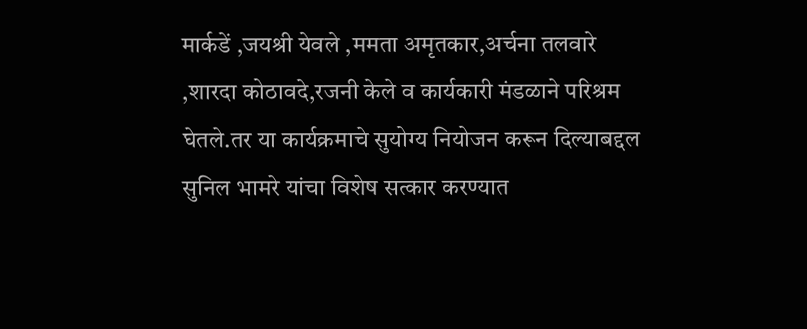मार्कडें ,जयश्री येवले ,ममता अमृतकार,अर्चना तलवारे ,शारदा कोठावदे,रजनी केले व कार्यकारी मंडळाने परिश्रम घेतले.तर या कार्यक्रमाचे सुयोग्य नियोजन करून दिल्याबद्दल सुनिल भामरे यांचा विशेष सत्कार करण्यात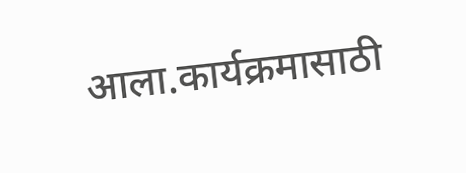आला.कार्यक्रमासाठी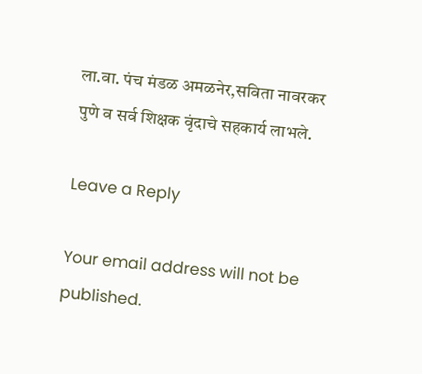ला.वा. पंच मंडळ अमळनेर,सविता नावरकर पुणे व सर्व शिक्षक वृंदाचे सहकार्य लाभले.

Leave a Reply

Your email address will not be published.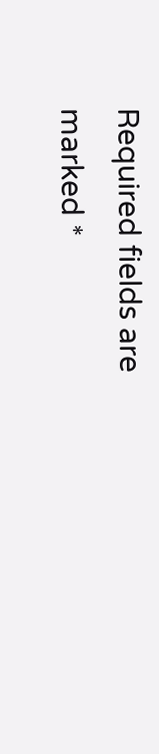Required fields are marked *